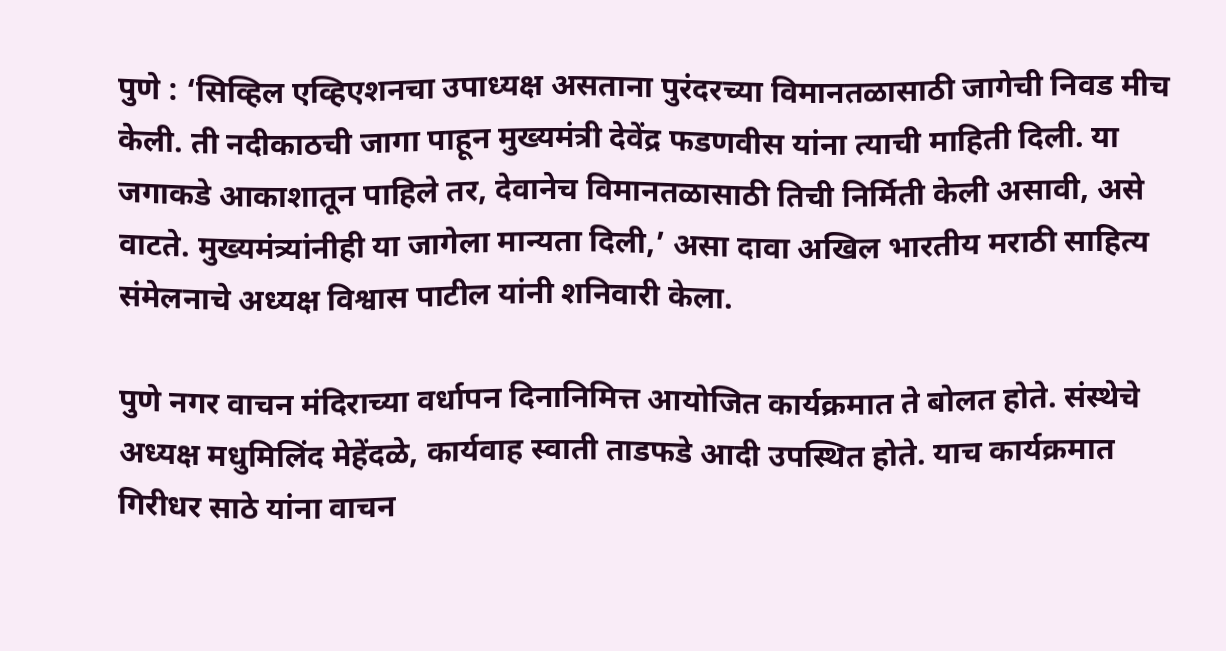पुणे : ‘सिव्हिल एव्हिएशनचा उपाध्यक्ष असताना पुरंदरच्या विमानतळासाठी जागेची निवड मीच केली. ती नदीकाठची जागा पाहून मुख्यमंत्री देवेंद्र फडणवीस यांना त्याची माहिती दिली. या जगाकडे आकाशातून पाहिले तर, देवानेच विमानतळासाठी तिची निर्मिती केली असावी, असे वाटते. मुख्यमंत्र्यांनीही या जागेला मान्यता दिली,’ असा दावा अखिल भारतीय मराठी साहित्य संमेलनाचे अध्यक्ष विश्वास पाटील यांनी शनिवारी केला.

पुणे नगर वाचन मंदिराच्या वर्धापन दिनानिमित्त आयोजित कार्यक्रमात ते बोलत होते. संस्थेचे अध्यक्ष मधुमिलिंद मेहेंदळे, कार्यवाह स्वाती ताडफडे आदी उपस्थित होते. याच कार्यक्रमात गिरीधर साठे यांना वाचन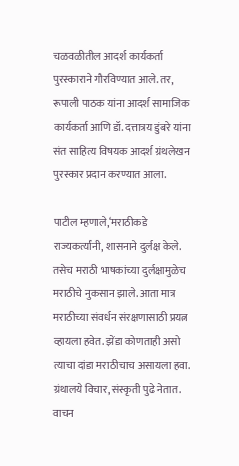चळवळीतील आदर्श कार्यकर्ता पुरस्काराने गौरविण्यात आले. तर, रूपाली पाठक यांना आदर्श सामाजिक कार्यकर्ता आणि डॉ. दत्तात्रय डुंबरे यांना संत साहित्य विषयक आदर्श ग्रंथलेखन पुरस्कार प्रदान करण्यात आला.

पाटील म्हणाले,‘मराठीकडे राज्यकर्त्यांनी, शासनाने दुर्लक्ष केले. तसेच मराठी भाषकांच्या दुर्लक्षामुळेच मराठीचे नुकसान झाले. आता मात्र मराठीच्या संवर्धन संरक्षणासाठी प्रयत्न व्हायला हवेत. झेंडा कोणताही असो त्याचा दांडा मराठीचाच असायला हवा. ग्रंथालये विचार, संस्कृती पुढे नेतात. वाचन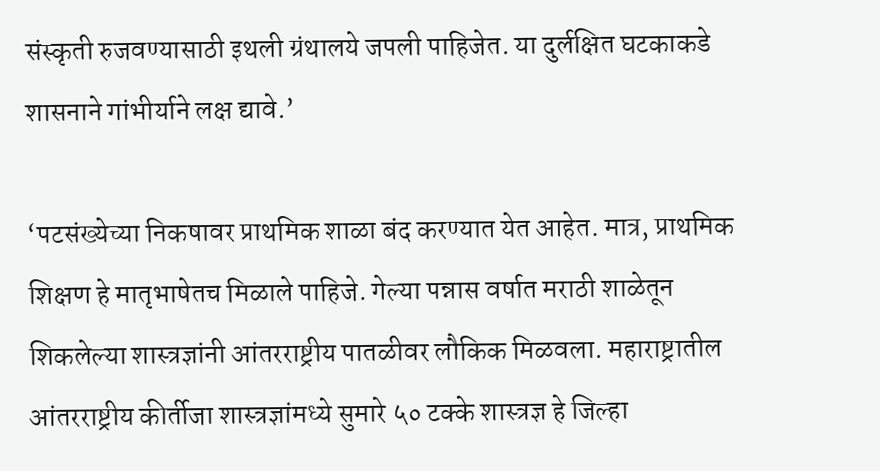संस्कृती रुजवण्यासाठी इथली ग्रंथालये जपली पाहिजेत. या दुर्लक्षित घटकाकडे शासनाने गांभीर्याने लक्ष द्यावे.’

‘पटसंख्येच्या निकषावर प्राथमिक शाळा बंद करण्यात येत आहेत. मात्र, प्राथमिक शिक्षण हे मातृभाषेतच मिळाले पाहिजे. गेल्या पन्नास वर्षात मराठी शाळेतून शिकलेल्या शास्त्रज्ञांनी आंतरराष्ट्रीय पातळीवर लौकिक मिळवला. महाराष्ट्रातील आंतरराष्ट्रीय कीर्तीजा शास्त्रज्ञांमध्ये सुमारे ५० टक्के शास्त्रज्ञ हे जिल्हा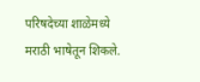परिषदेच्या शाळेमध्ये मराठी भाषेतून शिकले.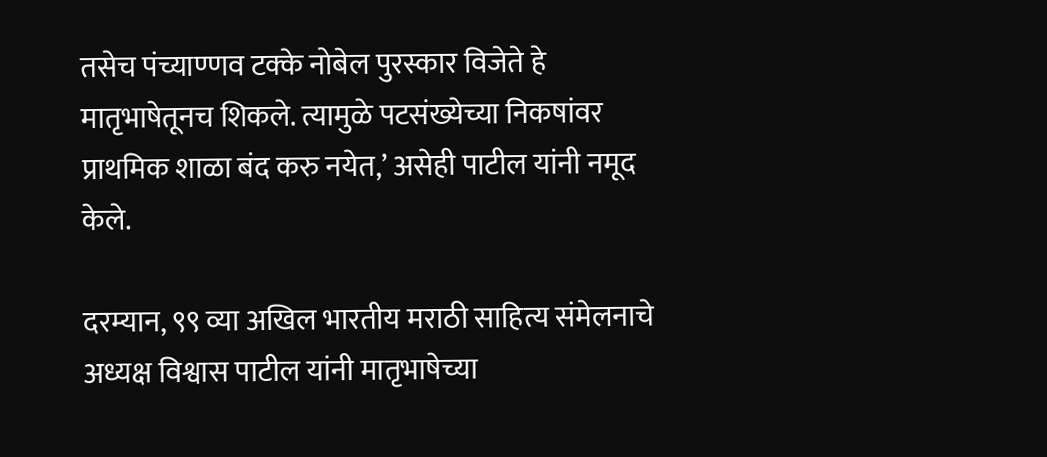तसेच पंच्याण्णव टक्के नोबेल पुरस्कार विजेते हे मातृभाषेतूनच शिकले. त्यामुळे पटसंख्येच्या निकषांवर प्राथमिक शाळा बंद करु नयेत,’ असेही पाटील यांनी नमूद केले.

दरम्यान, ९९ व्या अखिल भारतीय मराठी साहित्य संमेलनाचे अध्यक्ष विश्वास पाटील यांनी मातृभाषेच्या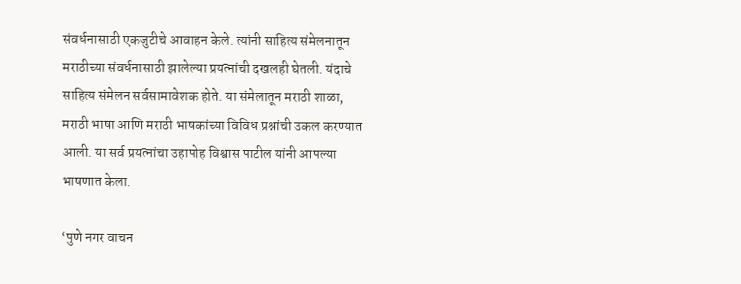संवर्धनासाठी एकजुटीचे आवाहन केले. त्यांनी साहित्य संमेलनातून मराठीच्या संवर्धनासाठी झालेल्या प्रयत्नांची दखलही घेतली. यंदाचे साहित्य संमेलन सर्वसामावेशक होते. या संमेलातून मराठी शाळा, मराठी भाषा आणि मराठी भाषकांच्या विविध प्रश्नांची उकल करण्यात आली. या सर्व प्रयत्नांचा उहापोह विश्वास पाटील यांनी आपल्या भाषणात केला.

‘पुणे नगर वाचन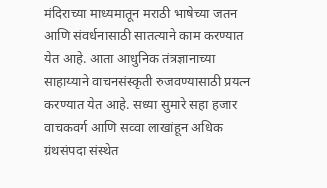मंदिराच्या माध्यमातून मराठी भाषेच्या जतन आणि संवर्धनासाठी सातत्याने काम करण्यात येत आहे. आता आधुनिक तंत्रज्ञानाच्या साहाय्याने वाचनसंस्कृती रुजवण्यासाठी प्रयत्न करण्यात येत आहे. सध्या सुमारे सहा हजार वाचकवर्ग आणि सव्वा लाखांहून अधिक ग्रंथसंपदा संस्थेत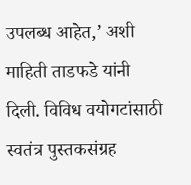उपलब्ध आहेत,’ अशी माहिती ताडफडे यांनी दिली. विविध वयोगटांसाठी स्वतंत्र पुस्तकसंग्रह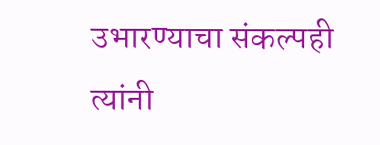उभारण्याचा संकल्पही त्यांनी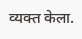व्यक्त केला.